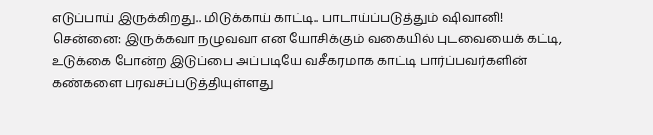எடுப்பாய் இருக்கிறது.. மிடுக்காய் காட்டி.. பாடாய்ப்படுத்தும் ஷிவானி!
சென்னை: இருக்கவா நழுவவா என யோசிக்கும் வகையில் புடவையைக் கட்டி, உடுக்கை போன்ற இடுப்பை அப்படியே வசீகரமாக காட்டி பார்ப்பவர்களின் கண்களை பரவசப்படுத்தியுள்ளது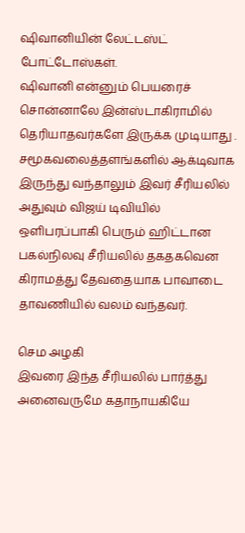ஷிவானியின் லேட்டஸ்ட் போட்டோஸ்கள்.
ஷிவானி என்னும் பெயரைச் சொன்னாலே இன்ஸ்டாகிராமில் தெரியாதவர்களே இருக்க முடியாது .
சமூகவலைத்தளங்களில் ஆக்டிவாக இருந்து வந்தாலும் இவர் சீரியலில் அதுவும் விஜய் டிவியில் ஒளிபரப்பாகி பெரும் ஹிட்டான பகல்நிலவு சீரியலில் தகதகவென கிராமத்து தேவதையாக பாவாடை தாவணியில் வலம் வந்தவர்.

செம அழகி
இவரை இந்த சீரியலில் பார்த்து அனைவருமே கதாநாயகியே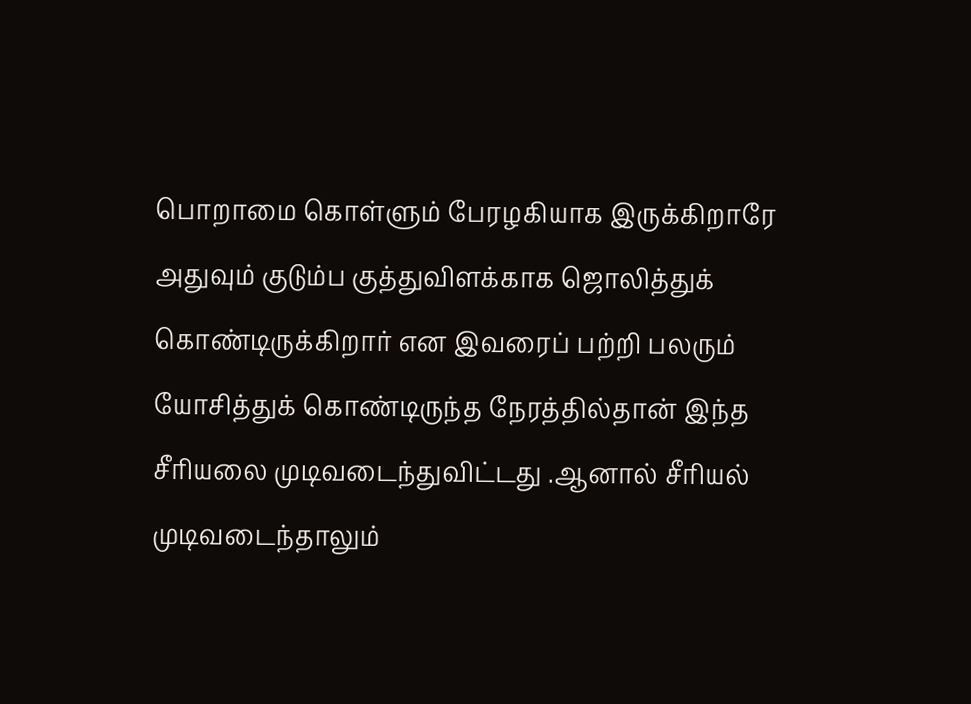பொறாமை கொள்ளும் பேரழகியாக இருக்கிறாரே அதுவும் குடும்ப குத்துவிளக்காக ஜொலித்துக் கொண்டிருக்கிறார் என இவரைப் பற்றி பலரும் யோசித்துக் கொண்டிருந்த நேரத்தில்தான் இந்த சீரியலை முடிவடைந்துவிட்டது .ஆனால் சீரியல் முடிவடைந்தாலும்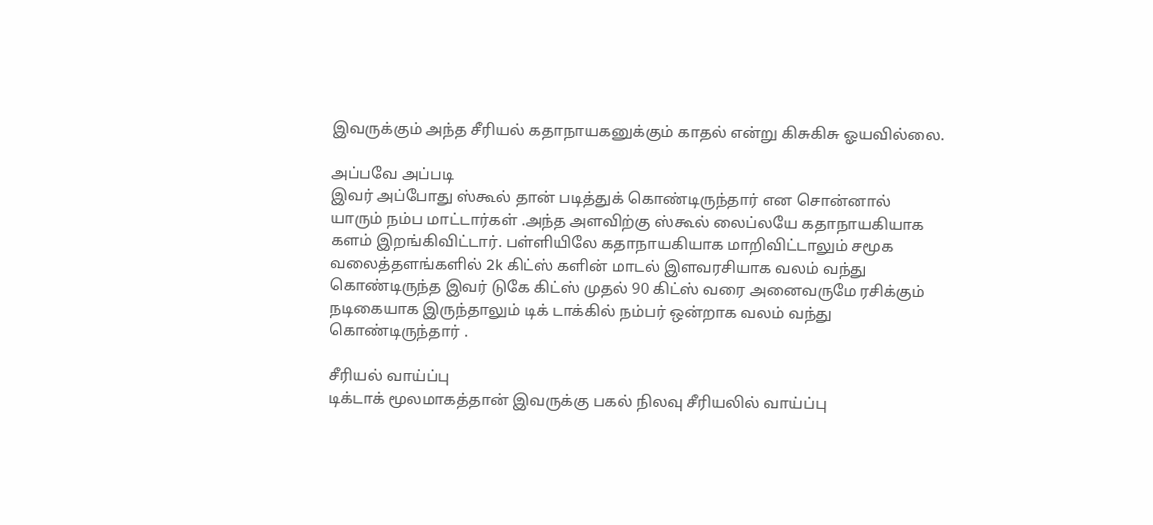இவருக்கும் அந்த சீரியல் கதாநாயகனுக்கும் காதல் என்று கிசுகிசு ஓயவில்லை.

அப்பவே அப்படி
இவர் அப்போது ஸ்கூல் தான் படித்துக் கொண்டிருந்தார் என சொன்னால் யாரும் நம்ப மாட்டார்கள் .அந்த அளவிற்கு ஸ்கூல் லைப்லயே கதாநாயகியாக களம் இறங்கிவிட்டார். பள்ளியிலே கதாநாயகியாக மாறிவிட்டாலும் சமூக வலைத்தளங்களில் 2k கிட்ஸ் களின் மாடல் இளவரசியாக வலம் வந்து கொண்டிருந்த இவர் டுகே கிட்ஸ் முதல் 90 கிட்ஸ் வரை அனைவருமே ரசிக்கும் நடிகையாக இருந்தாலும் டிக் டாக்கில் நம்பர் ஒன்றாக வலம் வந்து கொண்டிருந்தார் .

சீரியல் வாய்ப்பு
டிக்டாக் மூலமாகத்தான் இவருக்கு பகல் நிலவு சீரியலில் வாய்ப்பு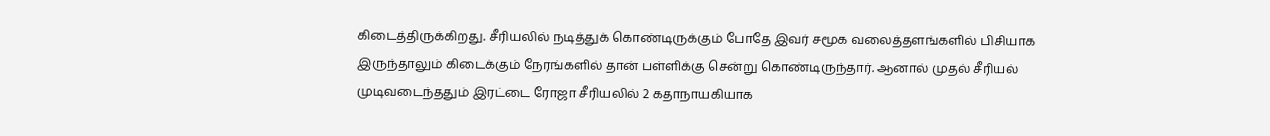கிடைத்திருக்கிறது. சீரியலில் நடித்துக் கொண்டிருக்கும் போதே இவர் சமூக வலைத்தளங்களில் பிசியாக இருந்தாலும் கிடைக்கும் நேரங்களில் தான் பள்ளிக்கு சென்று கொண்டிருந்தார். ஆனால் முதல் சீரியல் முடிவடைந்ததும் இரட்டை ரோஜா சீரியலில் 2 கதாநாயகியாக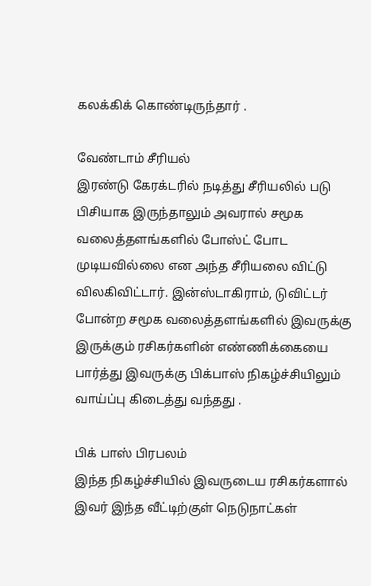கலக்கிக் கொண்டிருந்தார் .

வேண்டாம் சீரியல்
இரண்டு கேரக்டரில் நடித்து சீரியலில் படு பிசியாக இருந்தாலும் அவரால் சமூக வலைத்தளங்களில் போஸ்ட் போட முடியவில்லை என அந்த சீரியலை விட்டு விலகிவிட்டார். இன்ஸ்டாகிராம், டுவிட்டர் போன்ற சமூக வலைத்தளங்களில் இவருக்கு இருக்கும் ரசிகர்களின் எண்ணிக்கையை பார்த்து இவருக்கு பிக்பாஸ் நிகழ்ச்சியிலும் வாய்ப்பு கிடைத்து வந்தது .

பிக் பாஸ் பிரபலம்
இந்த நிகழ்ச்சியில் இவருடைய ரசிகர்களால் இவர் இந்த வீட்டிற்குள் நெடுநாட்கள்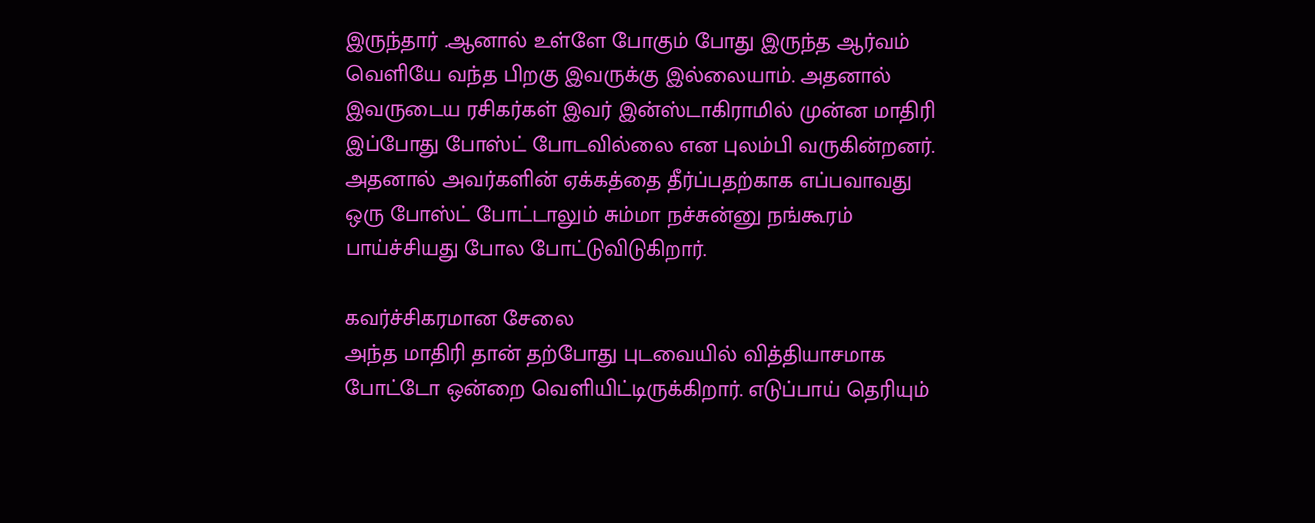இருந்தார் .ஆனால் உள்ளே போகும் போது இருந்த ஆர்வம் வெளியே வந்த பிறகு இவருக்கு இல்லையாம். அதனால் இவருடைய ரசிகர்கள் இவர் இன்ஸ்டாகிராமில் முன்ன மாதிரி இப்போது போஸ்ட் போடவில்லை என புலம்பி வருகின்றனர். அதனால் அவர்களின் ஏக்கத்தை தீர்ப்பதற்காக எப்பவாவது ஒரு போஸ்ட் போட்டாலும் சும்மா நச்சுன்னு நங்கூரம் பாய்ச்சியது போல போட்டுவிடுகிறார்.

கவர்ச்சிகரமான சேலை
அந்த மாதிரி தான் தற்போது புடவையில் வித்தியாசமாக போட்டோ ஒன்றை வெளியிட்டிருக்கிறார். எடுப்பாய் தெரியும்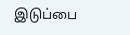இடுப்பை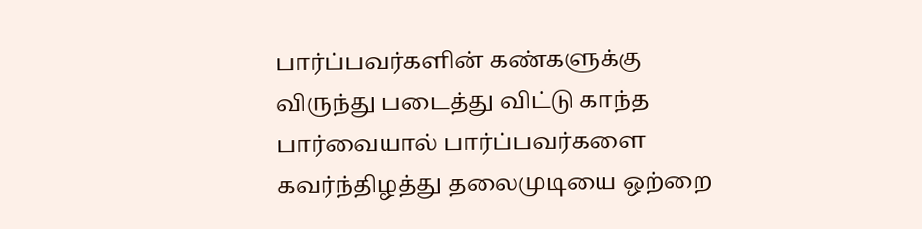பார்ப்பவர்களின் கண்களுக்கு விருந்து படைத்து விட்டு காந்த பார்வையால் பார்ப்பவர்களை கவர்ந்திழத்து தலைமுடியை ஒற்றை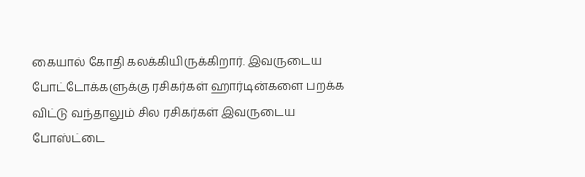கையால் கோதி கலக்கியிருக்கிறார். இவருடைய போட்டோக்களுக்கு ரசிகர்கள் ஹார்டின்களை பறக்க விட்டு வந்தாலும் சில ரசிகர்கள் இவருடைய போஸ்ட்டை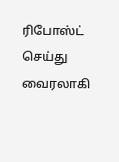ரிபோஸ்ட் செய்து வைரலாகி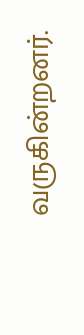வருகின்றனர்.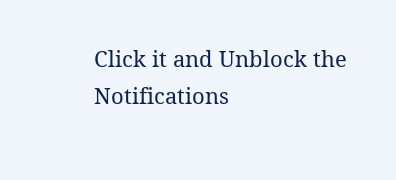Click it and Unblock the Notifications